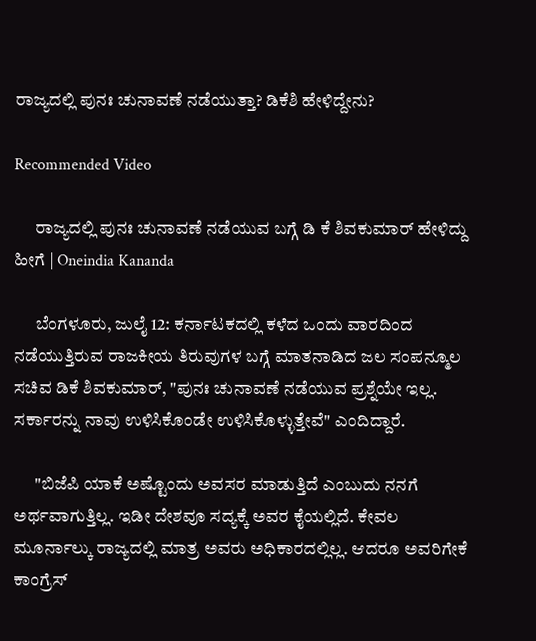ರಾಜ್ಯದಲ್ಲಿ ಪುನಃ ಚುನಾವಣೆ ನಡೆಯುತ್ತಾ? ಡಿಕೆಶಿ ಹೇಳಿದ್ದೇನು?

Recommended Video

      ರಾಜ್ಯದಲ್ಲಿ ಪುನಃ ಚುನಾವಣೆ ನಡೆಯುವ ಬಗ್ಗೆ ಡಿ ಕೆ ಶಿವಕುಮಾರ್ ಹೇಳಿದ್ದು ಹೀಗೆ | Oneindia Kananda

      ಬೆಂಗಳೂರು, ಜುಲೈ 12: ಕರ್ನಾಟಕದಲ್ಲಿ ಕಳೆದ ಒಂದು ವಾರದಿಂದ ನಡೆಯುತ್ತಿರುವ ರಾಜಕೀಯ ತಿರುವುಗಳ ಬಗ್ಗೆ ಮಾತನಾಡಿದ ಜಲ ಸಂಪನ್ಮೂಲ ಸಚಿವ ಡಿಕೆ ಶಿವಕುಮಾರ್, "ಪುನಃ ಚುನಾವಣೆ ನಡೆಯುವ ಪ್ರಶ್ನೆಯೇ ಇಲ್ಲ. ಸರ್ಕಾರನ್ನು ನಾವು ಉಳಿಸಿಕೊಂಡೇ ಉಳಿಸಿಕೊಳ್ಳುತ್ತೇವೆ" ಎಂದಿದ್ದಾರೆ.

      "ಬಿಜೆಪಿ ಯಾಕೆ ಅಷ್ಟೊಂದು ಅವಸರ ಮಾಡುತ್ತಿದೆ ಎಂಬುದು ನನಗೆ ಅರ್ಥವಾಗುತ್ತಿಲ್ಲ. ಇಡೀ ದೇಶವೂ ಸದ್ಯಕ್ಕೆ ಅವರ ಕೈಯಲ್ಲಿದೆ. ಕೇವಲ ಮೂರ್ನಾಲ್ಕು ರಾಜ್ಯದಲ್ಲಿ ಮಾತ್ರ ಅವರು ಅಧಿಕಾರದಲ್ಲಿಲ್ಲ. ಆದರೂ ಅವರಿಗೇಕೆ ಕಾಂಗ್ರೆಸ್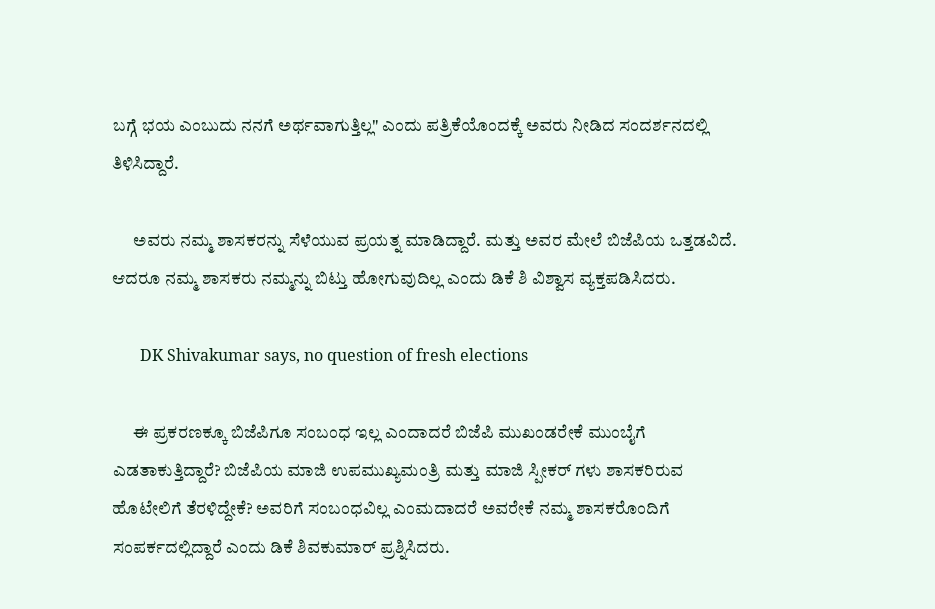ಬಗ್ಗೆ ಭಯ ಎಂಬುದು ನನಗೆ ಅರ್ಥವಾಗುತ್ತಿಲ್ಲ" ಎಂದು ಪತ್ರಿಕೆಯೊಂದಕ್ಕೆ ಅವರು ನೀಡಿದ ಸಂದರ್ಶನದಲ್ಲಿ ತಿಳಿಸಿದ್ದಾರೆ.

      ಅವರು ನಮ್ಮ ಶಾಸಕರನ್ನು ಸೆಳೆಯುವ ಪ್ರಯತ್ನ ಮಾಡಿದ್ದಾರೆ. ಮತ್ತು ಅವರ ಮೇಲೆ ಬಿಜೆಪಿಯ ಒತ್ತಡವಿದೆ. ಆದರೂ ನಮ್ಮ ಶಾಸಕರು ನಮ್ಮನ್ನು ಬಿಟ್ತು ಹೋಗುವುದಿಲ್ಲ ಎಂದು ಡಿಕೆ ಶಿ ವಿಶ್ವಾಸ ವ್ಯಕ್ತಪಡಿಸಿದರು.

       DK Shivakumar says, no question of fresh elections

      ಈ ಪ್ರಕರಣಕ್ಕೂ ಬಿಜೆಪಿಗೂ ಸಂಬಂಧ ಇಲ್ಲ ಎಂದಾದರೆ ಬಿಜೆಪಿ ಮುಖಂಡರೇಕೆ ಮುಂಬೈಗೆ ಎಡತಾಕುತ್ತಿದ್ದಾರೆ? ಬಿಜೆಪಿಯ ಮಾಜಿ ಉಪಮುಖ್ಯಮಂತ್ರಿ ಮತ್ತು ಮಾಜಿ ಸ್ಪೀಕರ್ ಗಳು ಶಾಸಕರಿರುವ ಹೊಟೇಲಿಗೆ ತೆರಳಿದ್ದೇಕೆ? ಅವರಿಗೆ ಸಂಬಂಧವಿಲ್ಲ ಎಂಮದಾದರೆ ಅವರೇಕೆ ನಮ್ಮ ಶಾಸಕರೊಂದಿಗೆ ಸಂಪರ್ಕದಲ್ಲಿದ್ದಾರೆ ಎಂದು ಡಿಕೆ ಶಿವಕುಮಾರ್ ಪ್ರಶ್ನಿಸಿದರು.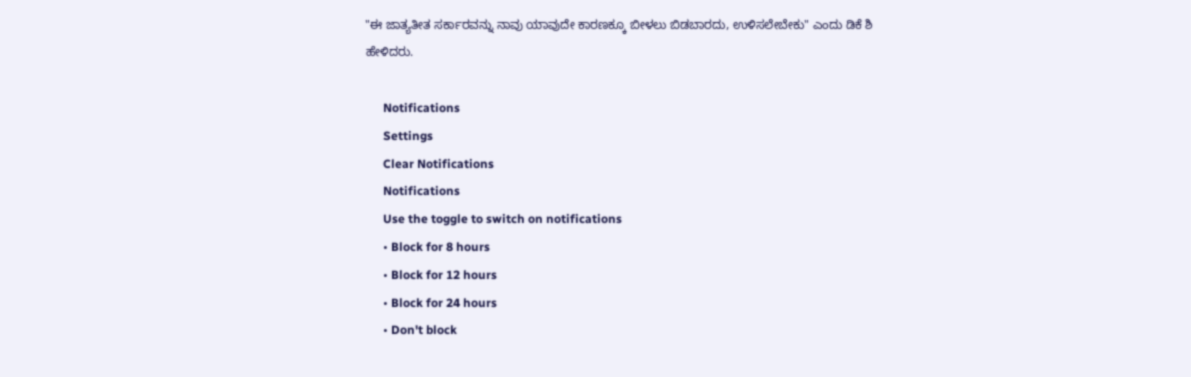"ಈ ಜಾತ್ಯತೀತ ಸರ್ಕಾರವನ್ನು ನಾವು ಯಾವುದೇ ಕಾರಣಕ್ಕೂ ಬೀಳಲು ಬಿಡಬಾರದು, ಉಳಿಸಲೇಬೇಕು" ಎಂದು ಡಿಕೆ ಶಿ ಹೇಳಿದರು.

      Notifications
      Settings
      Clear Notifications
      Notifications
      Use the toggle to switch on notifications
      • Block for 8 hours
      • Block for 12 hours
      • Block for 24 hours
      • Don't block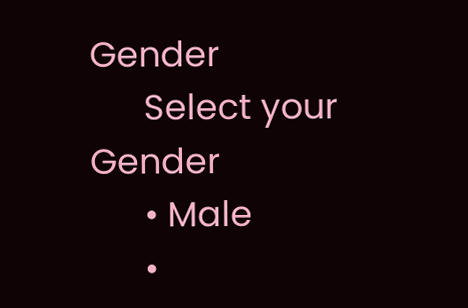Gender
      Select your Gender
      • Male
      •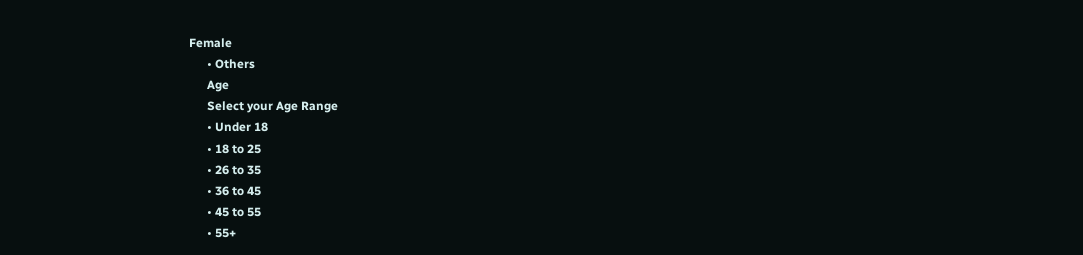Female
      • Others
      Age
      Select your Age Range
      • Under 18
      • 18 to 25
      • 26 to 35
      • 36 to 45
      • 45 to 55
      • 55+